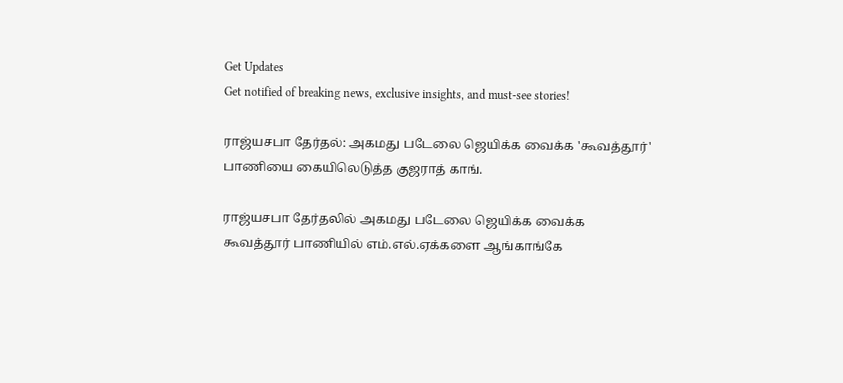Get Updates
Get notified of breaking news, exclusive insights, and must-see stories!

ராஜ்யசபா தேர்தல்: அகமது படேலை ஜெயிக்க வைக்க 'கூவத்தூர்' பாணியை கையிலெடுத்த குஜராத் காங்.

ராஜ்யசபா தேர்தலில் அகமது படேலை ஜெயிக்க வைக்க கூவத்தூர் பாணியில் எம்.எல்.ஏக்களை ஆங்காங்கே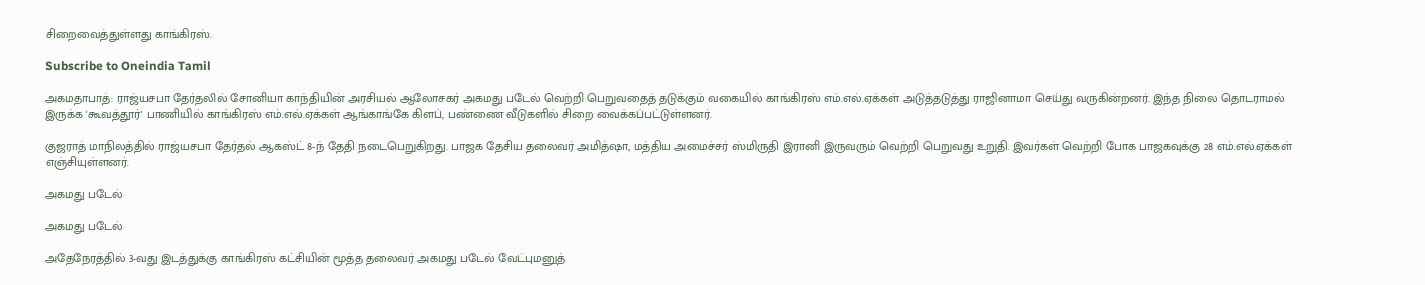சிறைவைத்துள்ளது காங்கிரஸ்.

Subscribe to Oneindia Tamil

அகமதாபாத்: ராஜ்யசபா தேர்தலில் சோனியா காந்தியின் அரசியல் ஆலோசகர் அகமது படேல் வெற்றி பெறுவதைத் தடுக்கும் வகையில் காங்கிரஸ் எம்.எல்.ஏக்கள் அடுத்தடுத்து ராஜினாமா செய்து வருகின்றனர். இந்த நிலை தொடராமல் இருக்க 'கூவத்தூர்' பாணியில் காங்கிரஸ் எம்.எல்.ஏக்கள் ஆங்காங்கே கிளப், பண்ணை வீடுகளில் சிறை வைக்கப்பட்டுள்ளனர்.

குஜராத் மாநிலத்தில் ராஜ்யசபா தேர்தல் ஆகஸ்ட் 8-ந் தேதி நடைபெறுகிறது. பாஜக தேசிய தலைவர் அமித்ஷா, மத்திய அமைச்சர் ஸ்மிருதி இரானி இருவரும் வெற்றி பெறுவது உறுதி. இவர்கள் வெற்றி போக பாஜகவுக்கு 28 எம்.எல்.ஏக்கள் எஞ்சியுள்ளனர்.

அகமது படேல்

அகமது படேல்

அதேநேரத்தில் 3-வது இடத்துக்கு காங்கிரஸ் கட்சியின் மூத்த தலைவர் அகமது படேல் வேட்புமனுத்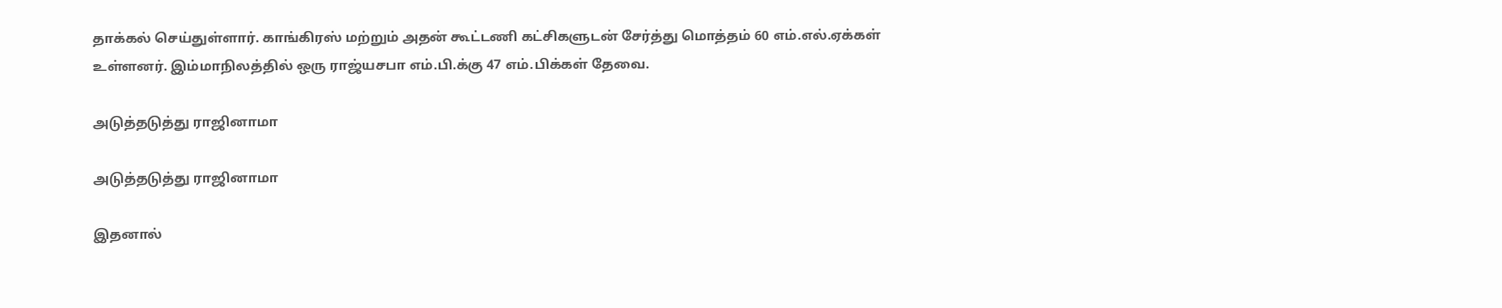தாக்கல் செய்துள்ளார். காங்கிரஸ் மற்றும் அதன் கூட்டணி கட்சிகளுடன் சேர்த்து மொத்தம் 60 எம்.எல்.ஏக்கள் உள்ளனர். இம்மாநிலத்தில் ஒரு ராஜ்யசபா எம்.பி.க்கு 47 எம்.பிக்கள் தேவை.

அடுத்தடுத்து ராஜினாமா

அடுத்தடுத்து ராஜினாமா

இதனால்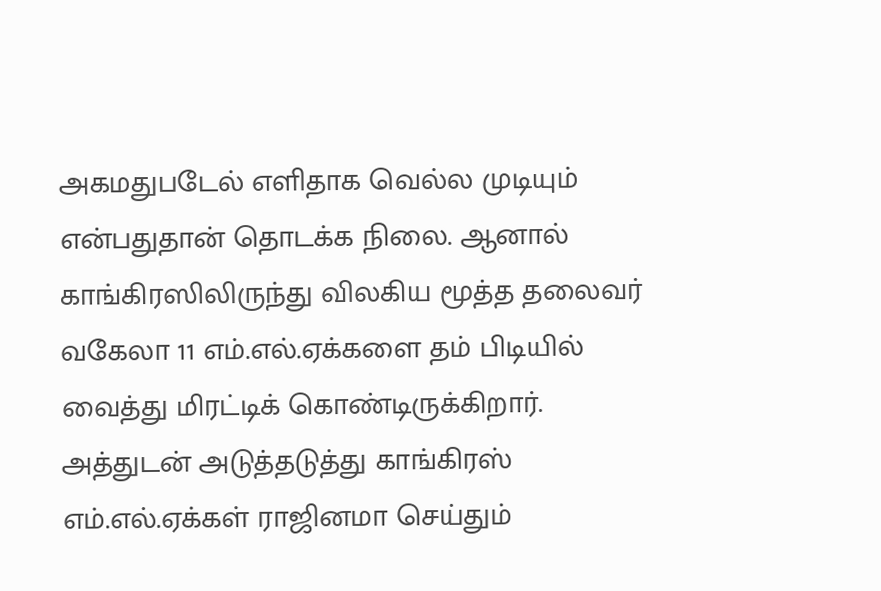அகமதுபடேல் எளிதாக வெல்ல முடியும் என்பதுதான் தொடக்க நிலை. ஆனால் காங்கிரஸிலிருந்து விலகிய மூத்த தலைவர் வகேலா 11 எம்.எல்.ஏக்களை தம் பிடியில் வைத்து மிரட்டிக் கொண்டிருக்கிறார். அத்துடன் அடுத்தடுத்து காங்கிரஸ் எம்.எல்.ஏக்கள் ராஜினமா செய்தும்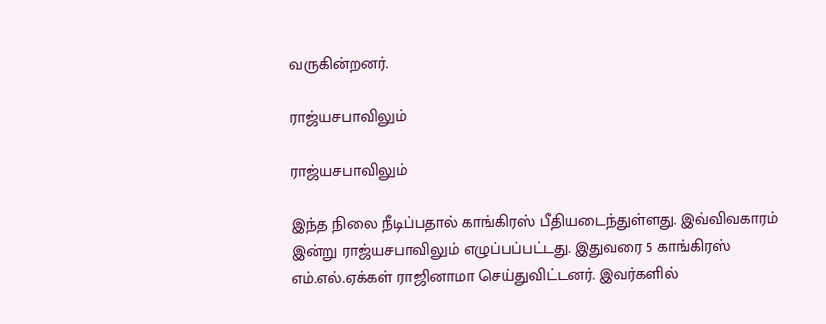வருகின்றனர்.

ராஜ்யசபாவிலும்

ராஜ்யசபாவிலும்

இந்த நிலை நீடிப்பதால் காங்கிரஸ் பீதியடைந்துள்ளது. இவ்விவகாரம் இன்று ராஜ்யசபாவிலும் எழுப்பப்பட்டது. இதுவரை 5 காங்கிரஸ் எம்.எல்.ஏக்கள் ராஜினாமா செய்துவிட்டனர். இவர்களில்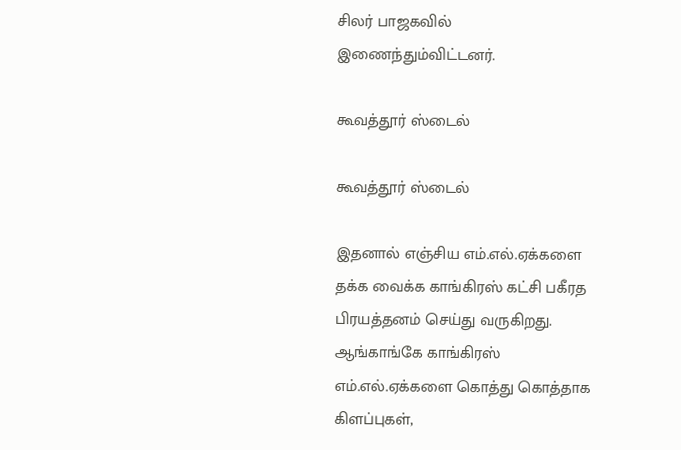சிலர் பாஜகவில் இணைந்தும்விட்டனர்.

கூவத்தூர் ஸ்டைல்

கூவத்தூர் ஸ்டைல்

இதனால் எஞ்சிய எம்.எல்.ஏக்களை தக்க வைக்க காங்கிரஸ் கட்சி பகீரத பிரயத்தனம் செய்து வருகிறது. ஆங்காங்கே காங்கிரஸ் எம்.எல்.ஏக்களை கொத்து கொத்தாக கிளப்புகள்,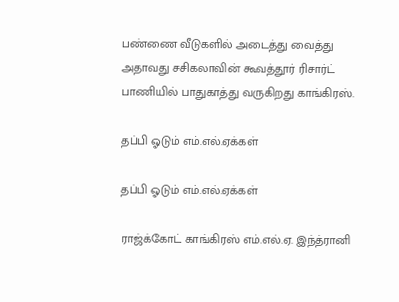பண்ணை வீடுகளில் அடைத்து வைத்து அதாவது சசிகலாவின் கூவத்தூர் ரிசார்ட் பாணியில் பாதுகாத்து வருகிறது காங்கிரஸ்.

தப்பி ஓடும் எம்.எல்.ஏக்கள்

தப்பி ஓடும் எம்.எல்.ஏக்கள்

ராஜ்க்கோட் காங்கிரஸ் எம்.எல்.ஏ. இந்த்ரானி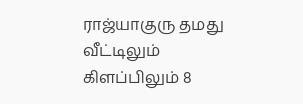ராஜ்யாகுரு தமது வீட்டிலும் கிளப்பிலும் 8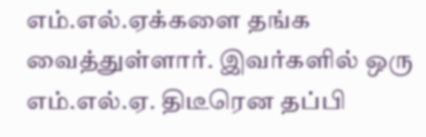எம்.எல்.ஏக்களை தங்க வைத்துள்ளார். இவர்களில் ஒரு எம்.எல்.ஏ. திடீரென தப்பி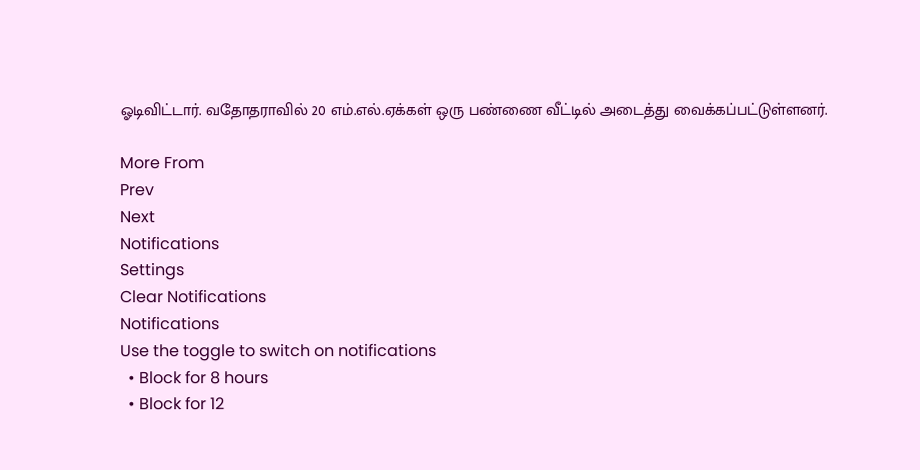ஓடிவிட்டார். வதோதராவில் 20 எம்.எல்.ஏக்கள் ஒரு பண்ணை வீட்டில் அடைத்து வைக்கப்பட்டுள்ளனர்.

More From
Prev
Next
Notifications
Settings
Clear Notifications
Notifications
Use the toggle to switch on notifications
  • Block for 8 hours
  • Block for 12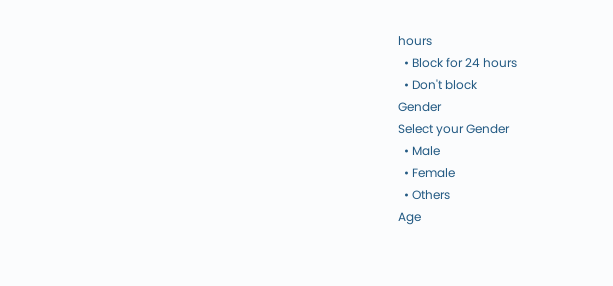hours
  • Block for 24 hours
  • Don't block
Gender
Select your Gender
  • Male
  • Female
  • Others
Age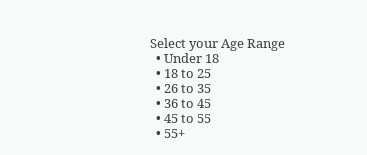Select your Age Range
  • Under 18
  • 18 to 25
  • 26 to 35
  • 36 to 45
  • 45 to 55
  • 55+